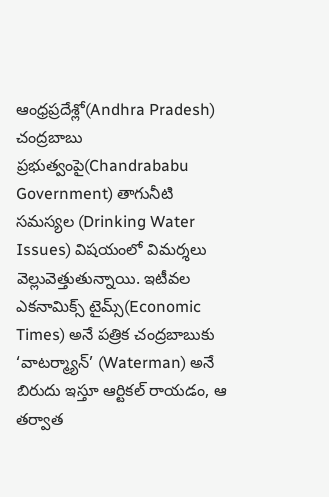ఆంధ్రప్రదేశ్లో(Andhra Pradesh) చంద్రబాబు ప్రభుత్వంపై(Chandrababu Government) తాగునీటి సమస్యల (Drinking Water Issues) విషయంలో విమర్శలు వెల్లువెత్తుతున్నాయి. ఇటీవల ఎకనామిక్స్ టైమ్స్(Economic Times) అనే పత్రిక చంద్రబాబుకు ‘వాటర్మ్యాన్’ (Waterman) అనే బిరుదు ఇస్తూ ఆర్టికల్ రాయడం, ఆ తర్వాత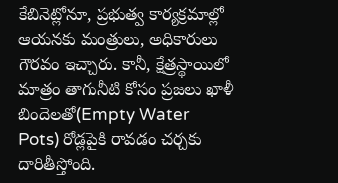కేబినెట్లోనూ, ప్రభుత్వ కార్యక్రమాల్లో ఆయనకు మంత్రులు, అధికారులు గౌరవం ఇచ్చారు. కానీ, క్షేత్రస్థాయిలో మాత్రం తాగునీటి కోసం ప్రజలు ఖాళీ బిందెలతో(Empty Water Pots) రోడ్లపైకి రావడం చర్చకు దారితీస్తోంది.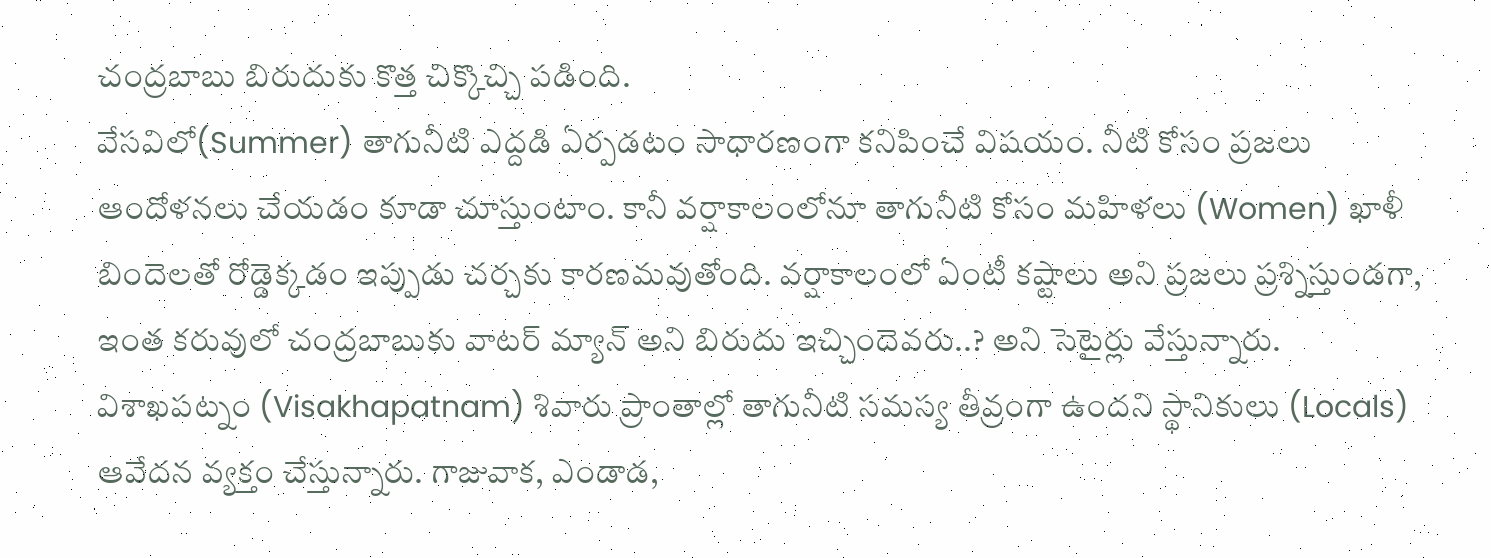చంద్రబాబు బిరుదుకు కొత్త చిక్కొచ్చి పడింది.
వేసవిలో(Summer) తాగునీటి ఎద్దడి ఏర్పడటం సాధారణంగా కనిపించే విషయం. నీటి కోసం ప్రజలు ఆందోళనలు చేయడం కూడా చూస్తుంటాం. కానీ వర్షాకాలంలోనూ తాగునీటి కోసం మహిళలు (Women) ఖాళీ బిందెలతో రోడ్డెక్కడం ఇప్పుడు చర్చకు కారణమవుతోంది. వర్షాకాలంలో ఏంటీ కష్టాలు అని ప్రజలు ప్రశ్నిస్తుండగా, ఇంత కరువులో చంద్రబాబుకు వాటర్ మ్యాన్ అని బిరుదు ఇచ్చిందెవరు..? అని సెటైర్లు వేస్తున్నారు.
విశాఖపట్నం (Visakhapatnam) శివారు ప్రాంతాల్లో తాగునీటి సమస్య తీవ్రంగా ఉందని స్థానికులు (Locals) ఆవేదన వ్యక్తం చేస్తున్నారు. గాజువాక, ఎండాడ,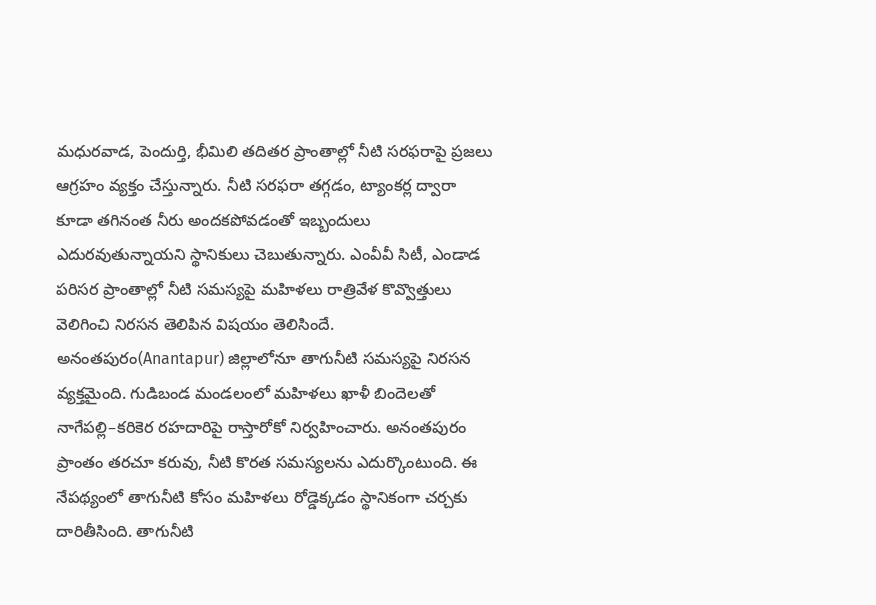మధురవాడ, పెందుర్తి, భీమిలి తదితర ప్రాంతాల్లో నీటి సరఫరాపై ప్రజలు ఆగ్రహం వ్యక్తం చేస్తున్నారు. నీటి సరఫరా తగ్గడం, ట్యాంకర్ల ద్వారా కూడా తగినంత నీరు అందకపోవడంతో ఇబ్బందులు ఎదురవుతున్నాయని స్థానికులు చెబుతున్నారు. ఎంవీవీ సిటీ, ఎండాడ పరిసర ప్రాంతాల్లో నీటి సమస్యపై మహిళలు రాత్రివేళ కొవ్వొత్తులు వెలిగించి నిరసన తెలిపిన విషయం తెలిసిందే.
అనంతపురం(Anantapur) జిల్లాలోనూ తాగునీటి సమస్యపై నిరసన వ్యక్తమైంది. గుడిబండ మండలంలో మహిళలు ఖాళీ బిందెలతో నాగేపల్లి–కరికెర రహదారిపై రాస్తారోకో నిర్వహించారు. అనంతపురం ప్రాంతం తరచూ కరువు, నీటి కొరత సమస్యలను ఎదుర్కొంటుంది. ఈ నేపథ్యంలో తాగునీటి కోసం మహిళలు రోడ్డెక్కడం స్థానికంగా చర్చకు దారితీసింది. తాగునీటి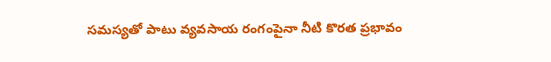సమస్యతో పాటు వ్యవసాయ రంగంపైనా నీటి కొరత ప్రభావం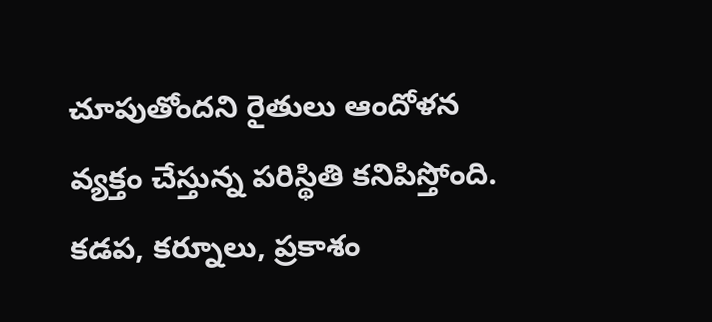చూపుతోందని రైతులు ఆందోళన వ్యక్తం చేస్తున్న పరిస్థితి కనిపిస్తోంది.
కడప, కర్నూలు, ప్రకాశం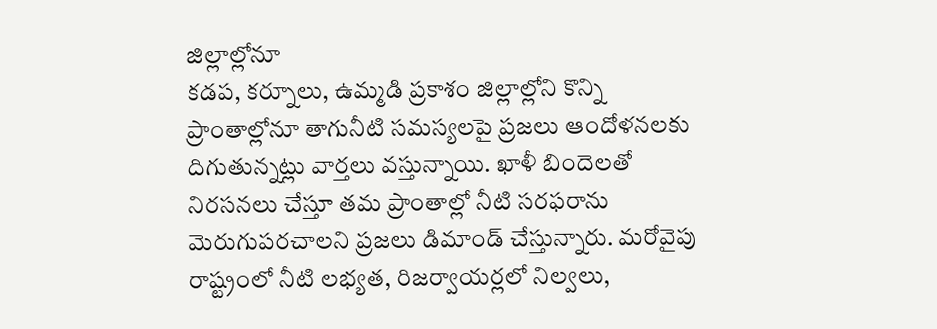జిల్లాల్లోనూ
కడప, కర్నూలు, ఉమ్మడి ప్రకాశం జిల్లాల్లోని కొన్ని ప్రాంతాల్లోనూ తాగునీటి సమస్యలపై ప్రజలు ఆందోళనలకు దిగుతున్నట్లు వార్తలు వస్తున్నాయి. ఖాళీ బిందెలతో నిరసనలు చేస్తూ తమ ప్రాంతాల్లో నీటి సరఫరాను మెరుగుపరచాలని ప్రజలు డిమాండ్ చేస్తున్నారు. మరోవైపు రాష్ట్రంలో నీటి లభ్యత, రిజర్వాయర్లలో నిల్వలు,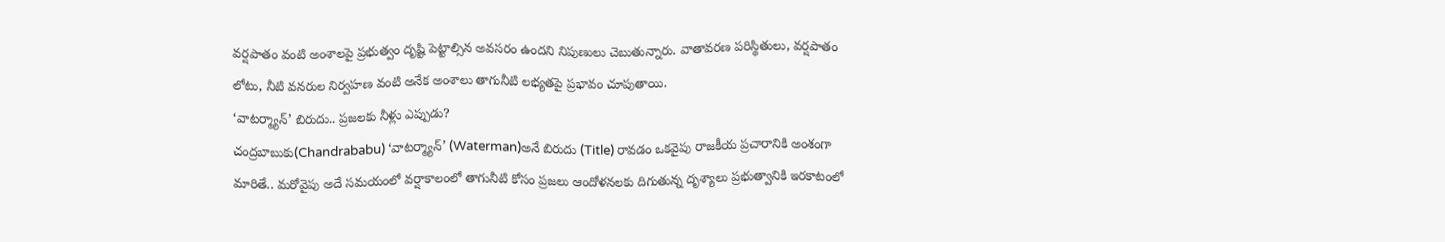వర్షపాతం వంటి అంశాలపై ప్రభుత్వం దృష్టి పెట్టాల్సిన అవసరం ఉందని నిపుణులు చెబుతున్నారు. వాతావరణ పరిస్థితులు, వర్షపాతం లోటు, నీటి వనరుల నిర్వహణ వంటి అనేక అంశాలు తాగునీటి లభ్యతపై ప్రభావం చూపుతాయి.
‘వాటర్మ్యాన్’ బిరుదు.. ప్రజలకు నీళ్లు ఎప్పుడు?
చంద్రబాబుకు(Chandrababu) ‘వాటర్మ్యాన్’ (Waterman)అనే బిరుదు (Title) రావడం ఒకవైపు రాజకీయ ప్రచారానికి అంశంగా మారితే.. మరోవైపు అదే సమయంలో వర్షాకాలంలో తాగునీటి కోసం ప్రజలు ఆందోళనలకు దిగుతున్న దృశ్యాలు ప్రభుత్వానికి ఇరకాటంలో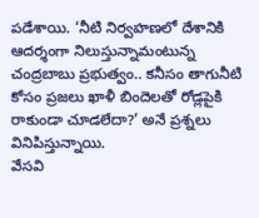పడేశాయి. ‘నీటి నిర్వహణలో దేశానికి ఆదర్శంగా నిలుస్తున్నామంటున్న చంద్రబాబు ప్రభుత్వం.. కనీసం తాగునీటి కోసం ప్రజలు ఖాళీ బిందెలతో రోడ్లపైకి రాకుండా చూడలేదా?’ అనే ప్రశ్నలు వినిపిస్తున్నాయి.
వేసవి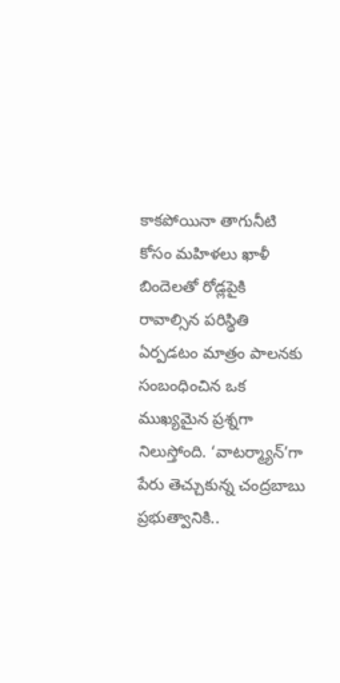కాకపోయినా తాగునీటి కోసం మహిళలు ఖాళీ బిందెలతో రోడ్లపైకి రావాల్సిన పరిస్థితి ఏర్పడటం మాత్రం పాలనకు సంబంధించిన ఒక ముఖ్యమైన ప్రశ్నగా నిలుస్తోంది. ‘వాటర్మ్యాన్’గా పేరు తెచ్చుకున్న చంద్రబాబు ప్రభుత్వానికి..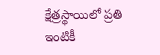క్షేత్రస్థాయిలో ప్రతి ఇంటికీ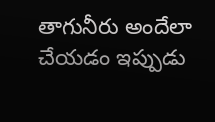తాగునీరు అందేలా చేయడం ఇప్పుడు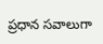ప్రధాన సవాలుగా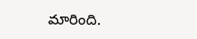మారింది.